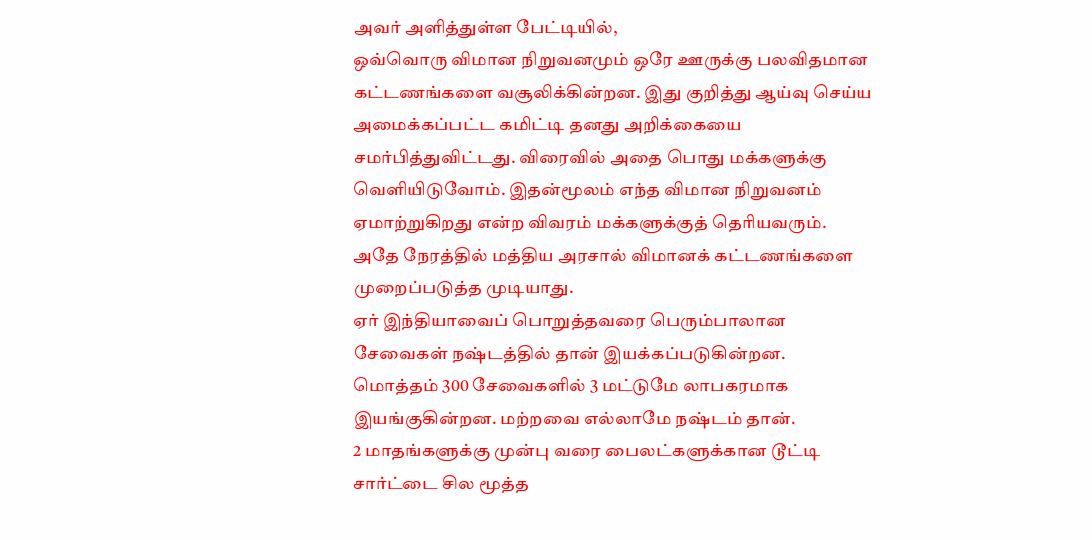அவர் அளித்துள்ள பேட்டியில்,
ஒவ்வொரு விமான நிறுவனமும் ஒரே ஊருக்கு பலவிதமான கட்டணங்களை வசூலிக்கின்றன. இது குறித்து ஆய்வு செய்ய அமைக்கப்பட்ட கமிட்டி தனது அறிக்கையை சமர்பித்துவிட்டது. விரைவில் அதை பொது மக்களுக்கு வெளியிடுவோம். இதன்மூலம் எந்த விமான நிறுவனம் ஏமாற்றுகிறது என்ற விவரம் மக்களுக்குத் தெரியவரும். அதே நேரத்தில் மத்திய அரசால் விமானக் கட்டணங்களை முறைப்படுத்த முடியாது.
ஏர் இந்தியாவைப் பொறுத்தவரை பெரும்பாலான சேவைகள் நஷ்டத்தில் தான் இயக்கப்படுகின்றன. மொத்தம் 300 சேவைகளில் 3 மட்டுமே லாபகரமாக இயங்குகின்றன. மற்றவை எல்லாமே நஷ்டம் தான்.
2 மாதங்களுக்கு முன்பு வரை பைலட்களுக்கான டூட்டி சார்ட்டை சில மூத்த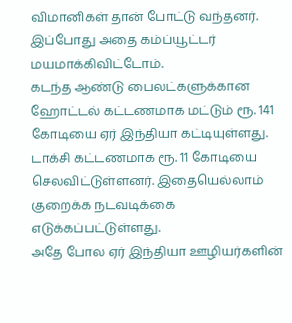விமானிகள் தான் போட்டு வந்தனர். இப்போது அதை கம்ப்யூட்டர் மயமாக்கிவிட்டோம்.
கடந்த ஆண்டு பைலட்களுக்கான ஹோட்டல் கட்டணமாக மட்டும் ரூ. 141 கோடியை ஏர் இந்தியா கட்டியுள்ளது. டாக்சி கட்டணமாக ரூ. 11 கோடியை செலவிட்டுள்ளனர். இதையெல்லாம் குறைக்க நடவடிக்கை எடுக்கப்பட்டுள்ளது.
அதே போல ஏர் இந்தியா ஊழியர்களின்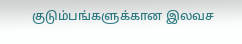குடும்பங்களுக்கான இலவச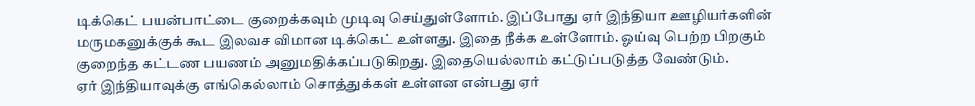டிக்கெட் பயன்பாட்டை குறைக்கவும் முடிவு செய்துள்ளோம். இப்போது ஏர் இந்தியா ஊழியர்களின் மருமகனுக்குக் கூட இலவச விமான டிக்கெட் உள்ளது. இதை நீக்க உள்ளோம். ஓய்வு பெற்ற பிறகும் குறைந்த கட்டண பயணம் அனுமதிக்கப்படுகிறது. இதையெல்லாம் கட்டுப்படுத்த வேண்டும்.
ஏர் இந்தியாவுக்கு எங்கெல்லாம் சொத்துக்கள் உள்ளன என்பது ஏர்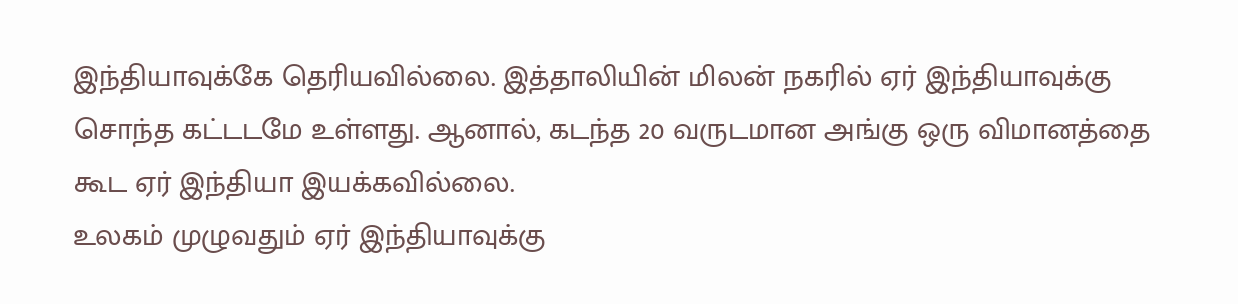இந்தியாவுக்கே தெரியவில்லை. இத்தாலியின் மிலன் நகரில் ஏர் இந்தியாவுக்கு சொந்த கட்டடமே உள்ளது. ஆனால், கடந்த 20 வருடமான அங்கு ஒரு விமானத்தை கூட ஏர் இந்தியா இயக்கவில்லை.
உலகம் முழுவதும் ஏர் இந்தியாவுக்கு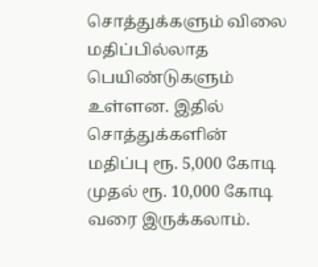சொத்துக்களும் விலை மதிப்பில்லாத பெயிண்டுகளும் உள்ளன. இதில் சொத்துக்களின் மதிப்பு ரூ. 5,000 கோடி முதல் ரூ. 10,000 கோடி வரை இருக்கலாம்.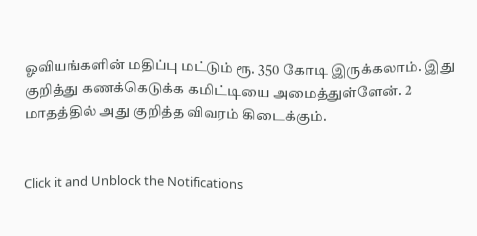ஓவியங்களின் மதிப்பு மட்டும் ரூ. 350 கோடி இருக்கலாம். இது குறித்து கணக்கெடுக்க கமிட்டியை அமைத்துள்ளேன். 2 மாதத்தில் அது குறித்த விவரம் கிடைக்கும்.


Click it and Unblock the Notifications